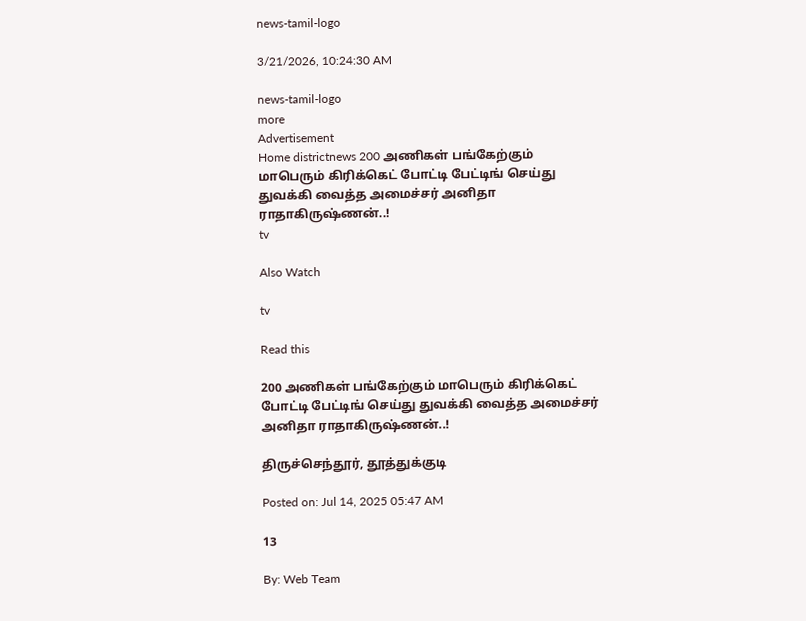news-tamil-logo

3/21/2026, 10:24:30 AM

news-tamil-logo
more
Advertisement
Home districtnews 200 அணிகள் பங்கேற்கும் மாபெரும் கிரிக்கெட் போட்டி பேட்டிங் செய்து துவக்கி வைத்த அமைச்சர் அனிதா ராதாகிருஷ்ணன்..!
tv

Also Watch

tv

Read this

200 அணிகள் பங்கேற்கும் மாபெரும் கிரிக்கெட் போட்டி பேட்டிங் செய்து துவக்கி வைத்த அமைச்சர் அனிதா ராதாகிருஷ்ணன்..!

திருச்செந்தூர், தூத்துக்குடி

Posted on: Jul 14, 2025 05:47 AM

13

By: Web Team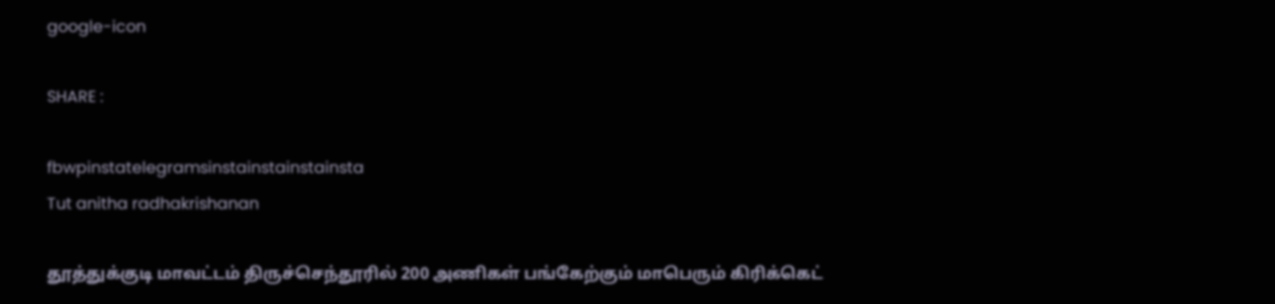google-icon

SHARE :

fbwpinstatelegramsinstainstainstainsta
Tut anitha radhakrishanan

தூத்துக்குடி மாவட்டம் திருச்செந்தூரில் 200 அணிகள் பங்கேற்கும் மாபெரும் கிரிக்கெட்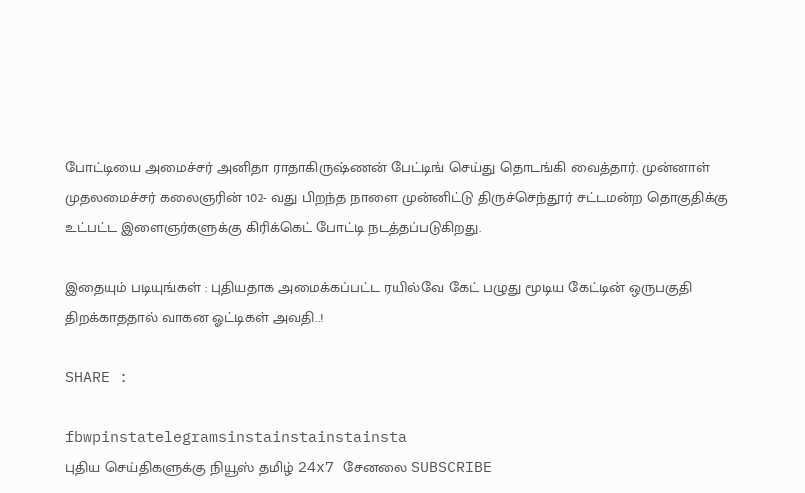போட்டியை அமைச்சர் அனிதா ராதாகிருஷ்ணன் பேட்டிங் செய்து தொடங்கி வைத்தார். முன்னாள் முதலமைச்சர் கலைஞரின் 102- வது பிறந்த நாளை முன்னிட்டு திருச்செந்தூர் சட்டமன்ற தொகுதிக்கு உட்பட்ட இளைஞர்களுக்கு கிரிக்கெட் போட்டி நடத்தப்படுகிறது.

இதையும் படியுங்கள் : புதியதாக அமைக்கப்பட்ட ரயில்வே கேட் பழுது மூடிய கேட்டின் ஒருபகுதி திறக்காததால் வாகன ஓட்டிகள் அவதி..!

SHARE :

fbwpinstatelegramsinstainstainstainsta
புதிய செய்திகளுக்கு நியூஸ் தமிழ் 24x7 சேனலை SUBSCRIBE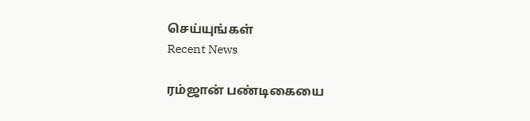செய்யுங்கள்
Recent News

ரம்ஜான் பண்டிகையை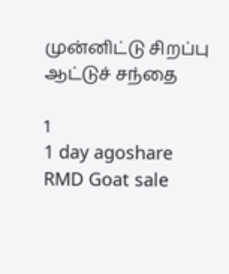முன்னிட்டு சிறப்பு ஆட்டுச் சந்தை

1
1 day agoshare
RMD Goat sale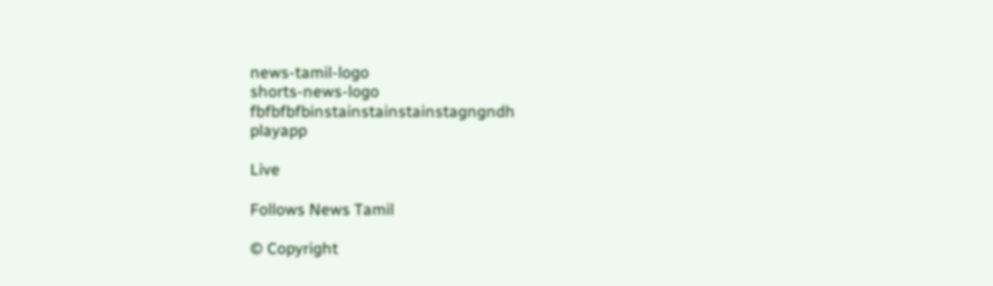news-tamil-logo
shorts-news-logo
fbfbfbfbinstainstainstainstagngndh
playapp

Live

Follows News Tamil

© Copyright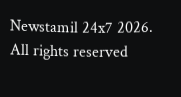Newstamil 24x7 2026. All rights reserved